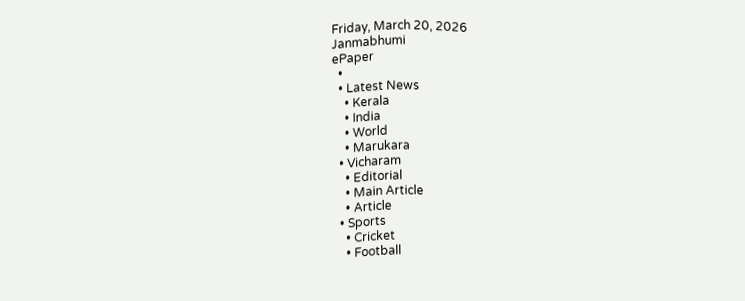Friday, March 20, 2026
Janmabhumi
ePaper
  •
  • Latest News
    • Kerala
    • India
    • World
    • Marukara
  • Vicharam
    • Editorial
    • Main Article
    • Article
  • Sports
    • Cricket
    • Football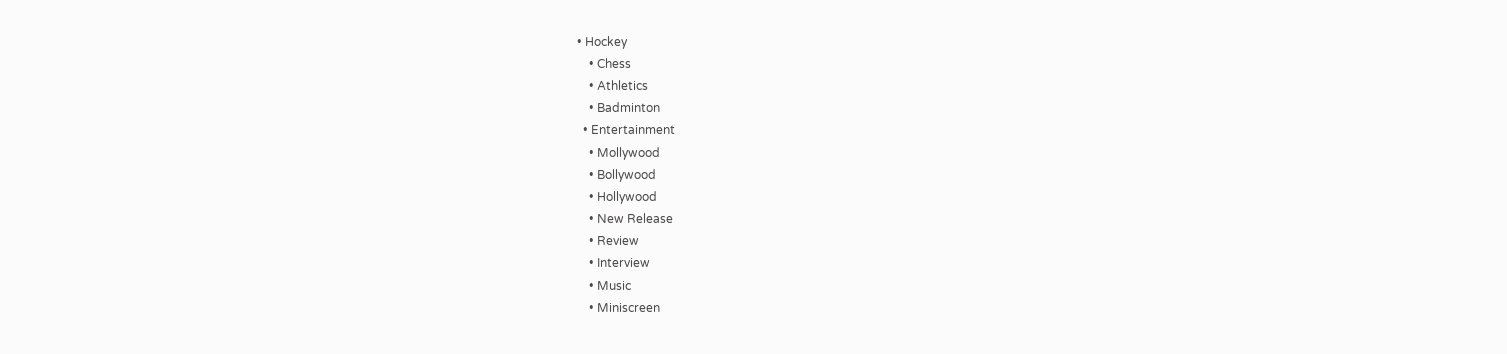• Hockey
    • Chess
    • Athletics
    • Badminton
  • Entertainment
    • Mollywood
    • Bollywood
    • Hollywood
    • New Release
    • Review
    • Interview
    • Music
    • Miniscreen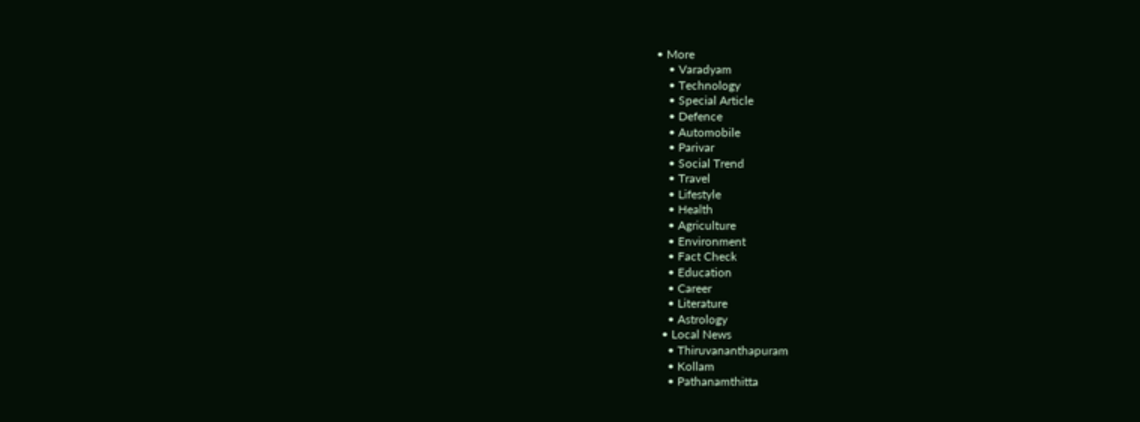• More
    • Varadyam
    • Technology
    • Special Article
    • Defence
    • Automobile
    • Parivar
    • Social Trend
    • Travel
    • Lifestyle
    • Health
    • Agriculture
    • Environment
    • Fact Check
    • Education
    • Career
    • Literature
    • Astrology
  • Local News
    • Thiruvananthapuram
    • Kollam
    • Pathanamthitta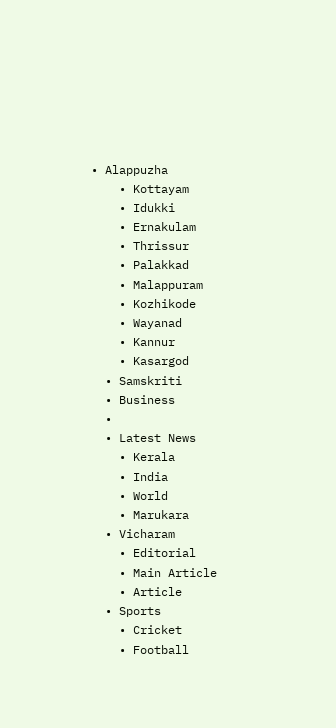• Alappuzha
    • Kottayam
    • Idukki
    • Ernakulam
    • Thrissur
    • Palakkad
    • Malappuram
    • Kozhikode
    • Wayanad
    • Kannur
    • Kasargod
  • Samskriti
  • Business
  •
  • Latest News
    • Kerala
    • India
    • World
    • Marukara
  • Vicharam
    • Editorial
    • Main Article
    • Article
  • Sports
    • Cricket
    • Football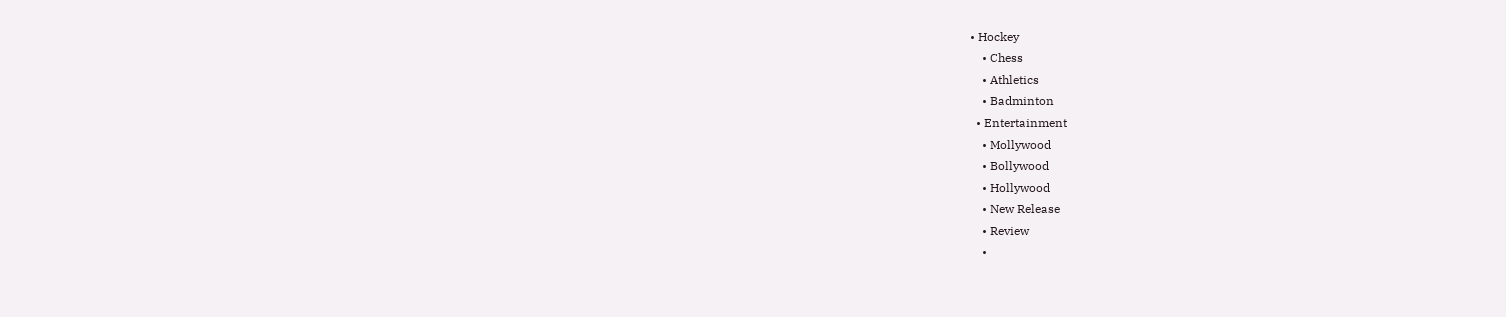• Hockey
    • Chess
    • Athletics
    • Badminton
  • Entertainment
    • Mollywood
    • Bollywood
    • Hollywood
    • New Release
    • Review
    •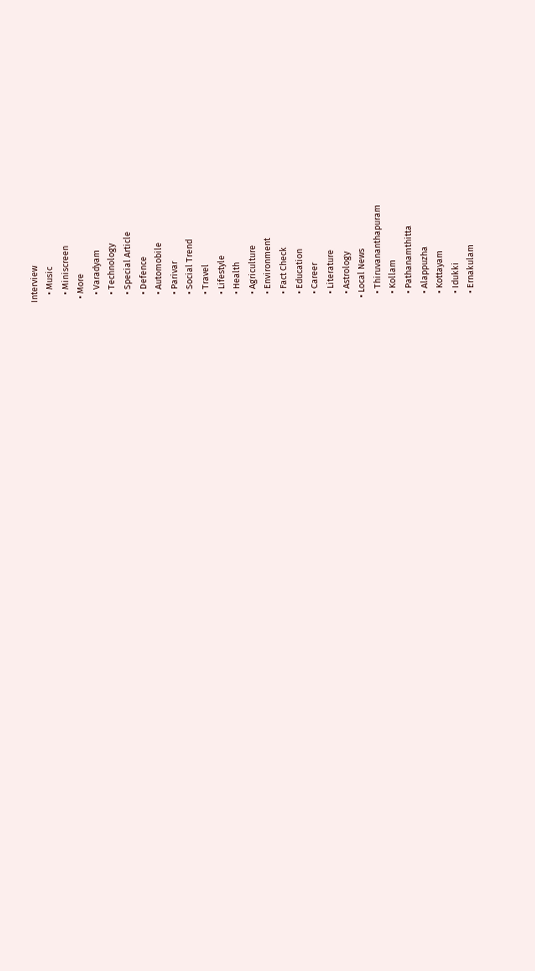Interview
    • Music
    • Miniscreen
  • More
    • Varadyam
    • Technology
    • Special Article
    • Defence
    • Automobile
    • Parivar
    • Social Trend
    • Travel
    • Lifestyle
    • Health
    • Agriculture
    • Environment
    • Fact Check
    • Education
    • Career
    • Literature
    • Astrology
  • Local News
    • Thiruvananthapuram
    • Kollam
    • Pathanamthitta
    • Alappuzha
    • Kottayam
    • Idukki
    • Ernakulam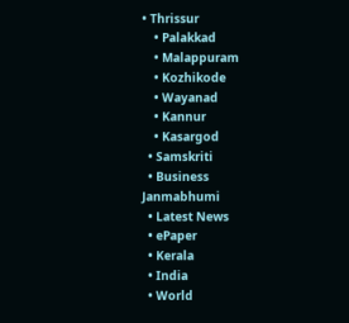• Thrissur
    • Palakkad
    • Malappuram
    • Kozhikode
    • Wayanad
    • Kannur
    • Kasargod
  • Samskriti
  • Business
Janmabhumi
  • Latest News
  • ePaper
  • Kerala
  • India
  • World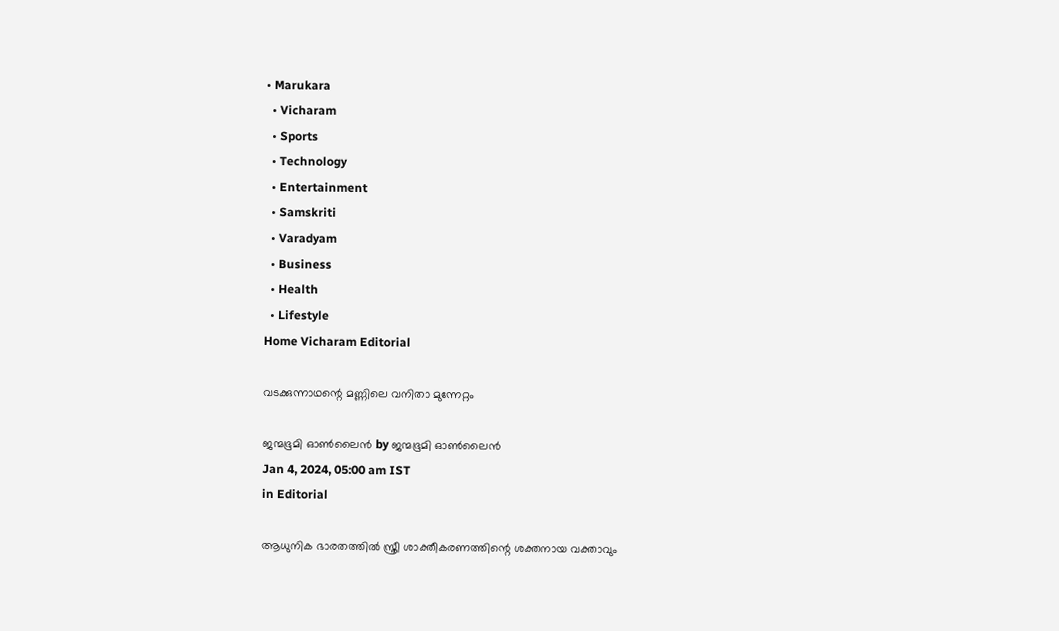• Marukara
  • Vicharam
  • Sports
  • Technology
  • Entertainment
  • Samskriti
  • Varadyam
  • Business
  • Health
  • Lifestyle
Home Vicharam Editorial

വടക്കുന്നാഥന്റെ മണ്ണിലെ വനിതാ മുന്നേറ്റം

ജന്മഭൂമി ഓണ്‍ലൈന്‍ by ജന്മഭൂമി ഓണ്‍ലൈന്‍
Jan 4, 2024, 05:00 am IST
in Editorial

ആധുനിക ഭാരതത്തില്‍ സ്ത്രീ ശാക്തീകരണത്തിന്റെ ശക്തനായ വക്താവും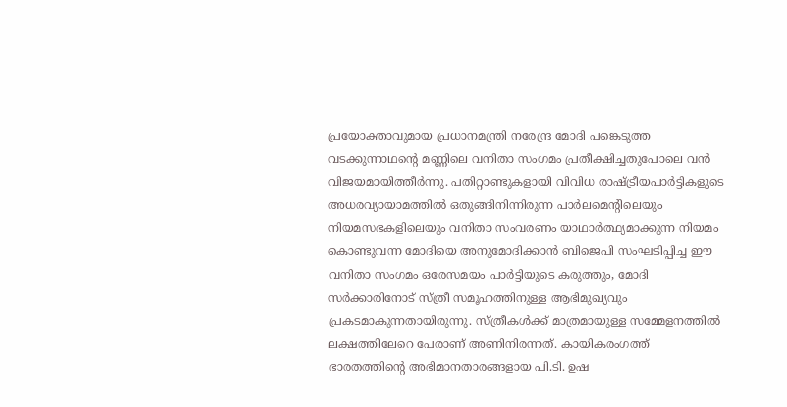പ്രയോക്താവുമായ പ്രധാനമന്ത്രി നരേന്ദ്ര മോദി പങ്കെടുത്ത വടക്കുന്നാഥന്റെ മണ്ണിലെ വനിതാ സംഗമം പ്രതീക്ഷിച്ചതുപോലെ വന്‍ വിജയമായിത്തീര്‍ന്നു. പതിറ്റാണ്ടുകളായി വിവിധ രാഷ്‌ട്രീയപാര്‍ട്ടികളുടെ അധരവ്യായാമത്തില്‍ ഒതുങ്ങിനിന്നിരുന്ന പാര്‍ലമെന്റിലെയും നിയമസഭകളിലെയും വനിതാ സംവരണം യാഥാര്‍ത്ഥ്യമാക്കുന്ന നിയമം കൊണ്ടുവന്ന മോദിയെ അനുമോദിക്കാന്‍ ബിജെപി സംഘടിപ്പിച്ച ഈ വനിതാ സംഗമം ഒരേസമയം പാര്‍ട്ടിയുടെ കരുത്തും, മോദി സര്‍ക്കാരിനോട് സ്ത്രീ സമൂഹത്തിനുള്ള ആഭിമുഖ്യവും പ്രകടമാകുന്നതായിരുന്നു. സ്ത്രീകള്‍ക്ക് മാത്രമായുള്ള സമ്മേളനത്തില്‍ ലക്ഷത്തിലേറെ പേരാണ് അണിനിരന്നത്. കായികരംഗത്ത് ഭാരതത്തിന്റെ അഭിമാനതാരങ്ങളായ പി.ടി. ഉഷ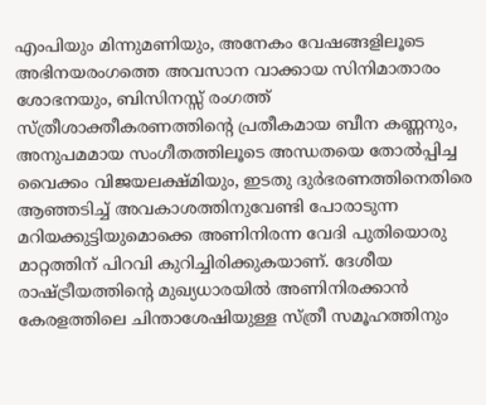എംപിയും മിന്നുമണിയും, അനേകം വേഷങ്ങളിലൂടെ അഭിനയരംഗത്തെ അവസാന വാക്കായ സിനിമാതാരം ശോഭനയും, ബിസിനസ്സ് രംഗത്ത് സ്ത്രീശാക്തീകരണത്തിന്റെ പ്രതീകമായ ബീന കണ്ണനും, അനുപമമായ സംഗീതത്തിലൂടെ അന്ധതയെ തോല്‍പ്പിച്ച വൈക്കം വിജയലക്ഷ്മിയും, ഇടതു ദുര്‍ഭരണത്തിനെതിരെ ആഞ്ഞടിച്ച് അവകാശത്തിനുവേണ്ടി പോരാടുന്ന മറിയക്കുട്ടിയുമൊക്കെ അണിനിരന്ന വേദി പുതിയൊരു മാറ്റത്തിന് പിറവി കുറിച്ചിരിക്കുകയാണ്. ദേശീയ രാഷ്‌ട്രീയത്തിന്റെ മുഖ്യധാരയില്‍ അണിനിരക്കാന്‍ കേരളത്തിലെ ചിന്താശേഷിയുള്ള സ്ത്രീ സമൂഹത്തിനും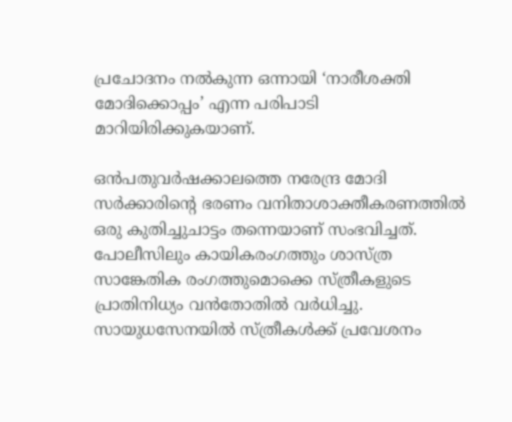പ്രചോദനം നല്‍കുന്ന ഒന്നായി ‘നാരീശക്തി മോദിക്കൊപ്പം’ എന്ന പരിപാടി മാറിയിരിക്കുകയാണ്.

ഒന്‍പതുവര്‍ഷക്കാലത്തെ നരേന്ദ്ര മോദി സര്‍ക്കാരിന്റെ ഭരണം വനിതാശാക്തീകരണത്തില്‍ ഒരു കുതിച്ചുചാട്ടം തന്നെയാണ് സംഭവിച്ചത്. പോലീസിലും കായികരംഗത്തും ശാസ്ത്ര സാങ്കേതിക രംഗത്തുമൊക്കെ സ്ത്രീകളുടെ പ്രാതിനിധ്യം വന്‍തോതില്‍ വര്‍ധിച്ചു. സായുധസേനയില്‍ സ്ത്രീകള്‍ക്ക് പ്രവേശനം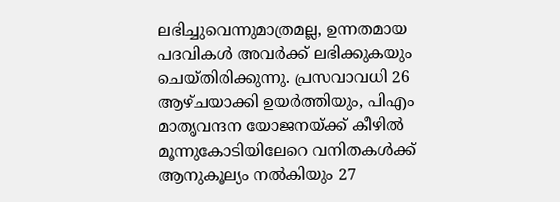ലഭിച്ചുവെന്നുമാത്രമല്ല, ഉന്നതമായ പദവികള്‍ അവര്‍ക്ക് ലഭിക്കുകയും ചെയ്തിരിക്കുന്നു. പ്രസവാവധി 26 ആഴ്ചയാക്കി ഉയര്‍ത്തിയും, പിഎം മാതൃവന്ദന യോജനയ്‌ക്ക് കീഴില്‍ മൂന്നുകോടിയിലേറെ വനിതകള്‍ക്ക് ആനുകൂല്യം നല്‍കിയും 27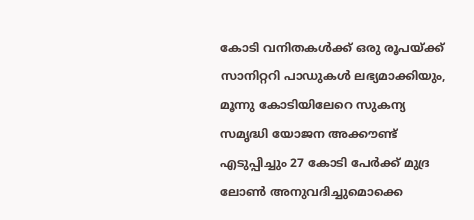കോടി വനിതകള്‍ക്ക് ഒരു രൂപയ്‌ക്ക് സാനിറ്ററി പാഡുകള്‍ ലഭ്യമാക്കിയും, മൂന്നു കോടിയിലേറെ സുകന്യ സമൃദ്ധി യോജന അക്കൗണ്ട് എടുപ്പിച്ചും 27 കോടി പേര്‍ക്ക് മുദ്ര ലോണ്‍ അനുവദിച്ചുമൊക്കെ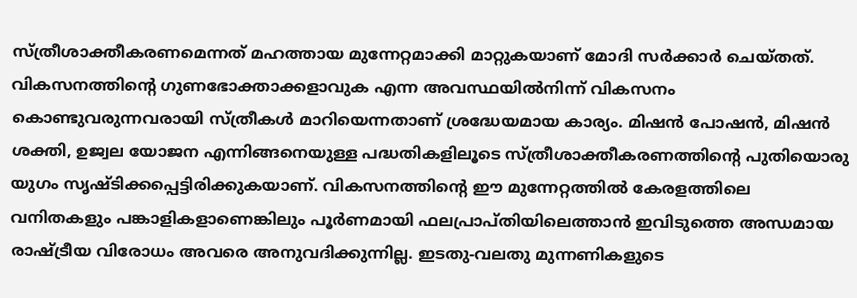സ്ത്രീശാക്തീകരണമെന്നത് മഹത്തായ മുന്നേറ്റമാക്കി മാറ്റുകയാണ് മോദി സര്‍ക്കാര്‍ ചെയ്തത്. വികസനത്തിന്റെ ഗുണഭോക്താക്കളാവുക എന്ന അവസ്ഥയില്‍നിന്ന് വികസനം കൊണ്ടുവരുന്നവരായി സ്ത്രീകള്‍ മാറിയെന്നതാണ് ശ്രദ്ധേയമായ കാര്യം. മിഷന്‍ പോഷന്‍, മിഷന്‍ ശക്തി, ഉജ്വല യോജന എന്നിങ്ങനെയുള്ള പദ്ധതികളിലൂടെ സ്ത്രീശാക്തീകരണത്തിന്റെ പുതിയൊരു യുഗം സൃഷ്ടിക്കപ്പെട്ടിരിക്കുകയാണ്. വികസനത്തിന്റെ ഈ മുന്നേറ്റത്തില്‍ കേരളത്തിലെ വനിതകളും പങ്കാളികളാണെങ്കിലും പൂര്‍ണമായി ഫലപ്രാപ്തിയിലെത്താന്‍ ഇവിടുത്തെ അന്ധമായ രാഷ്‌ട്രീയ വിരോധം അവരെ അനുവദിക്കുന്നില്ല. ഇടതു-വലതു മുന്നണികളുടെ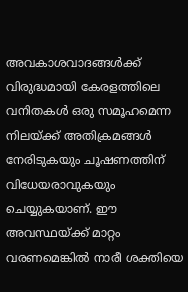അവകാശവാദങ്ങള്‍ക്ക് വിരുദ്ധമായി കേരളത്തിലെ വനിതകള്‍ ഒരു സമൂഹമെന്ന നിലയ്‌ക്ക് അതിക്രമങ്ങള്‍ നേരിടുകയും ചൂഷണത്തിന് വിധേയരാവുകയും ചെയ്യുകയാണ്. ഈ അവസ്ഥയ്‌ക്ക് മാറ്റം വരണമെങ്കില്‍ നാരീ ശക്തിയെ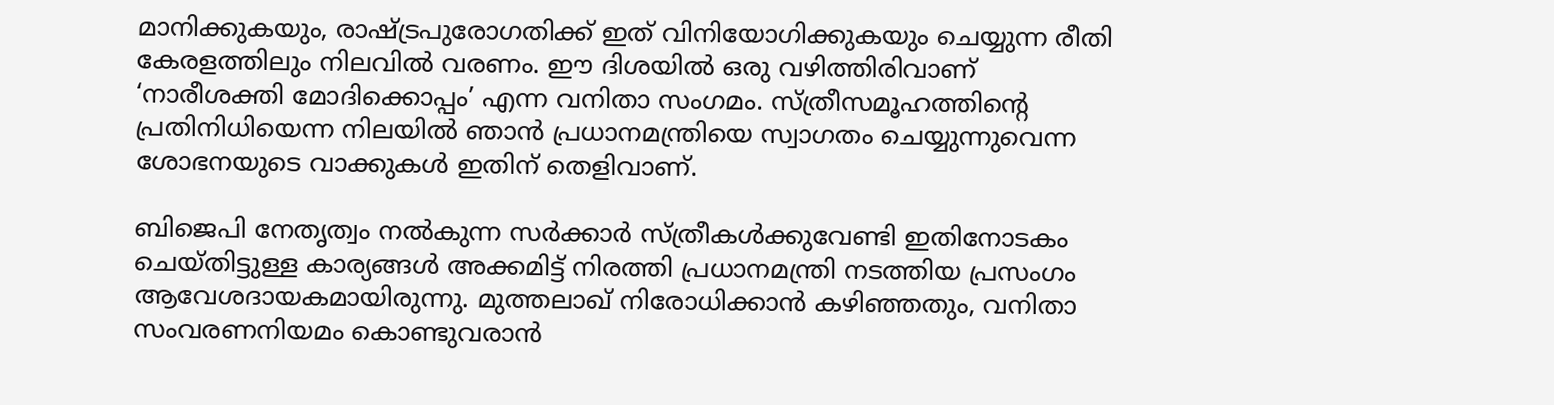മാനിക്കുകയും, രാഷ്‌ട്രപുരോഗതിക്ക് ഇത് വിനിയോഗിക്കുകയും ചെയ്യുന്ന രീതി കേരളത്തിലും നിലവില്‍ വരണം. ഈ ദിശയില്‍ ഒരു വഴിത്തിരിവാണ് ‘നാരീശക്തി മോദിക്കൊപ്പം’ എന്ന വനിതാ സംഗമം. സ്ത്രീസമൂഹത്തിന്റെ പ്രതിനിധിയെന്ന നിലയില്‍ ഞാന്‍ പ്രധാനമന്ത്രിയെ സ്വാഗതം ചെയ്യുന്നുവെന്ന ശോഭനയുടെ വാക്കുകള്‍ ഇതിന് തെളിവാണ്.

ബിജെപി നേതൃത്വം നല്‍കുന്ന സര്‍ക്കാര്‍ സ്ത്രീകള്‍ക്കുവേണ്ടി ഇതിനോടകം ചെയ്തിട്ടുള്ള കാര്യങ്ങള്‍ അക്കമിട്ട് നിരത്തി പ്രധാനമന്ത്രി നടത്തിയ പ്രസംഗം ആവേശദായകമായിരുന്നു. മുത്തലാഖ് നിരോധിക്കാന്‍ കഴിഞ്ഞതും, വനിതാ സംവരണനിയമം കൊണ്ടുവരാന്‍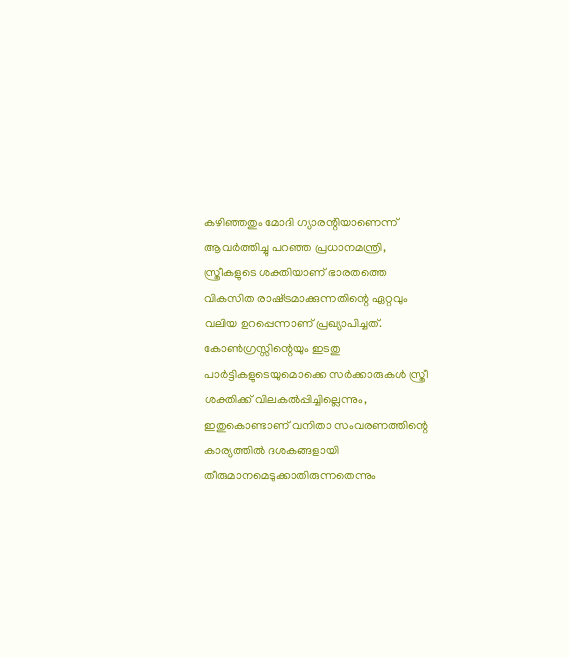കഴിഞ്ഞതും മോദി ഗ്യാരന്റിയാണെന്ന് ആവര്‍ത്തിച്ചു പറഞ്ഞ പ്രധാനമന്ത്രി, സ്ത്രീകളുടെ ശക്തിയാണ് ഭാരതത്തെ വികസിത രാഷ്‌ട്രമാക്കുന്നതിന്റെ ഏറ്റവും വലിയ ഉറപ്പെന്നാണ് പ്രഖ്യാപിച്ചത്. കോണ്‍ഗ്രസ്സിന്റെയും ഇടതു പാര്‍ട്ടികളുടെയുമൊക്കെ സര്‍ക്കാരുകള്‍ സ്ത്രീ ശക്തിക്ക് വിലകല്‍പ്പിച്ചില്ലെന്നും, ഇതുകൊണ്ടാണ് വനിതാ സംവരണത്തിന്റെ കാര്യത്തില്‍ ദശകങ്ങളായി തീരുമാനമെടുക്കാതിരുന്നതെന്നും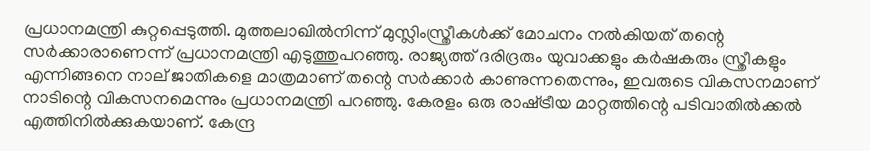പ്രധാനമന്ത്രി കുറ്റപ്പെടുത്തി. മുത്തലാഖില്‍നിന്ന് മുസ്ലിംസ്ത്രീകള്‍ക്ക് മോചനം നല്‍കിയത് തന്റെ സര്‍ക്കാരാണെന്ന് പ്രധാനമന്ത്രി എടുത്തുപറഞ്ഞു. രാജ്യത്ത് ദരിദ്രരും യുവാക്കളും കര്‍ഷകരും സ്ത്രീകളും എന്നിങ്ങനെ നാല് ജാതികളെ മാത്രമാണ് തന്റെ സര്‍ക്കാര്‍ കാണുന്നതെന്നും, ഇവരുടെ വികസനമാണ് നാടിന്റെ വികസനമെന്നും പ്രധാനമന്ത്രി പറഞ്ഞു. കേരളം ഒരു രാഷ്‌ട്രീയ മാറ്റത്തിന്റെ പടിവാതില്‍ക്കല്‍ എത്തിനില്‍ക്കുകയാണ്. കേന്ദ്ര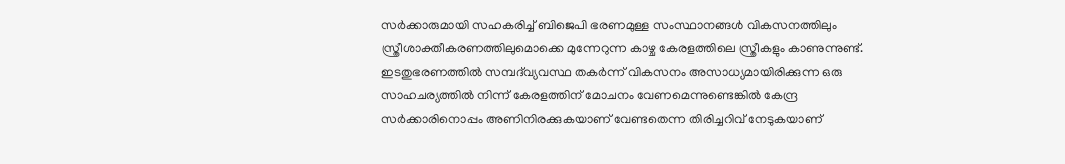സര്‍ക്കാരുമായി സഹകരിച്ച് ബിജെപി ഭരണമുള്ള സംസ്ഥാനങ്ങള്‍ വികസനത്തിലും സ്ത്രീശാക്തീകരണത്തിലുമൊക്കെ മുന്നേറുന്ന കാഴ്ച കേരളത്തിലെ സ്ത്രീകളും കാണുന്നുണ്ട്. ഇടതുഭരണത്തില്‍ സമ്പദ്‌വ്യവസ്ഥ തകര്‍ന്ന് വികസനം അസാധ്യമായിരിക്കുന്ന ഒരു സാഹചര്യത്തില്‍ നിന്ന് കേരളത്തിന് മോചനം വേണമെന്നുണ്ടെങ്കില്‍ കേന്ദ്ര സര്‍ക്കാരിനൊപ്പം അണിനിരക്കുകയാണ് വേണ്ടതെന്ന തിരിച്ചറിവ് നേടുകയാണ്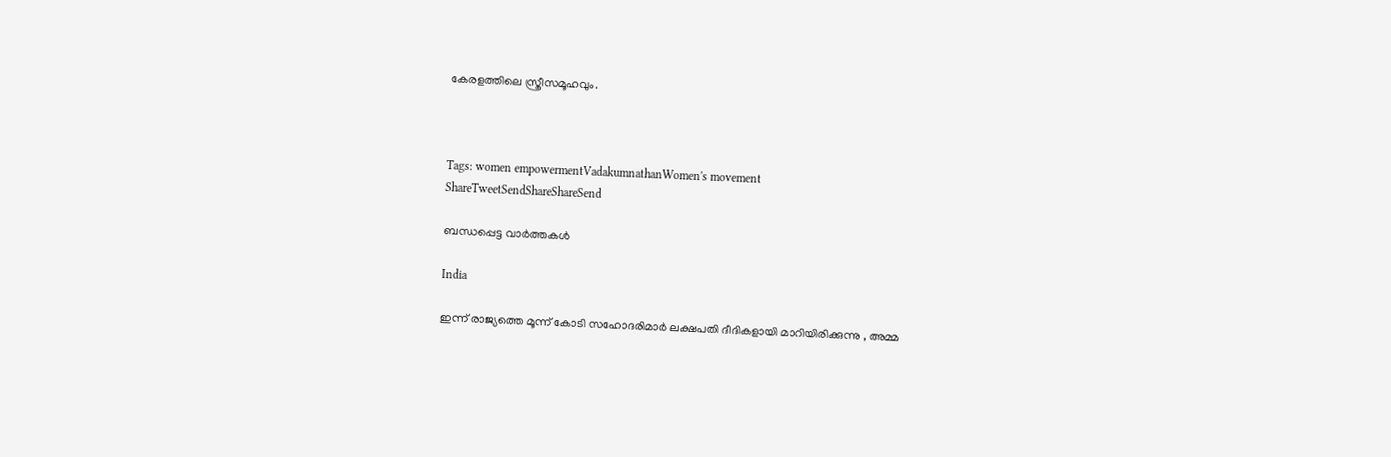കേരളത്തിലെ സ്ത്രീസമൂഹവും.



Tags: women empowermentVadakumnathanWomen's movement
ShareTweetSendShareShareSend

ബന്ധപ്പെട്ട വാര്‍ത്തകള്‍

India

ഇന്ന് രാജ്യത്തെ മൂന്ന് കോടി സഹോദരിമാർ ലക്ഷപതി ദീദികളായി മാറിയിരിക്കുന്നു , അമ്മ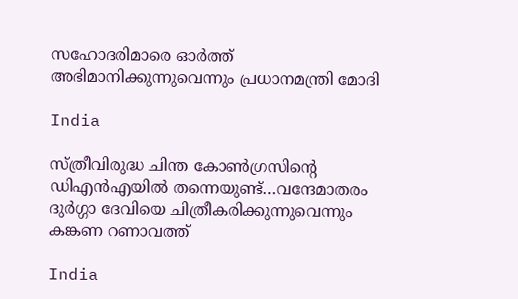സഹോദരിമാരെ ഓർത്ത് അഭിമാനിക്കുന്നുവെന്നും പ്രധാനമന്ത്രി മോദി

India

സ്ത്രീവിരുദ്ധ ചിന്ത കോൺഗ്രസിന്റെ ഡിഎൻഎയിൽ തന്നെയുണ്ട്…വന്ദേമാതരം ദുർഗ്ഗാ ദേവിയെ ചിത്രീകരിക്കുന്നുവെന്നും കങ്കണ റണാവത്ത്

India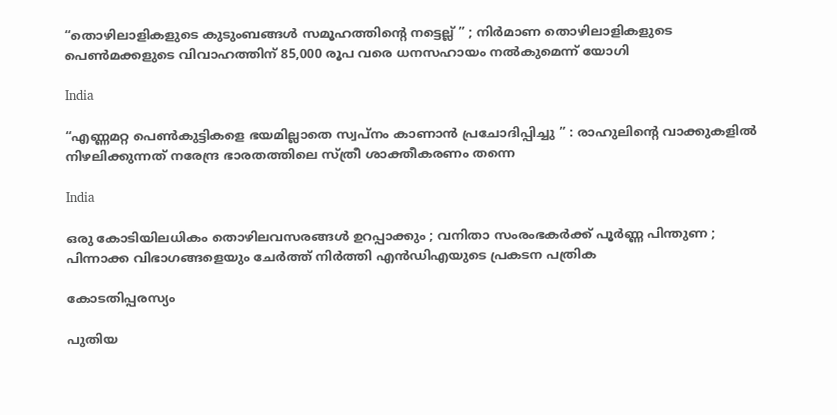“തൊഴിലാളികളുടെ കുടുംബങ്ങൾ സമൂഹത്തിന്റെ നട്ടെല്ല് ” ; നിർമാണ തൊഴിലാളികളുടെ പെൺമക്കളുടെ വിവാഹത്തിന് 85,000 രൂപ വരെ ധനസഹായം നൽകുമെന്ന് യോഗി

India

“എണ്ണമറ്റ പെൺകുട്ടികളെ ഭയമില്ലാതെ സ്വപ്നം കാണാൻ പ്രചോദിപ്പിച്ചു ” : രാഹുലിന്റെ വാക്കുകളിൽ നിഴലിക്കുന്നത് നരേന്ദ്ര ഭാരതത്തിലെ സ്ത്രീ ശാക്തീകരണം തന്നെ

India

ഒരു കോടിയിലധികം തൊഴിലവസരങ്ങൾ ഉറപ്പാക്കും ; വനിതാ സംരംഭകർക്ക് പൂർണ്ണ പിന്തുണ ; പിന്നാക്ക വിഭാഗങ്ങളെയും ചേർത്ത് നിർത്തി എൻ‌ഡി‌എയുടെ പ്രകടന പത്രിക

കോടതിപ്പരസ്യം

പുതിയ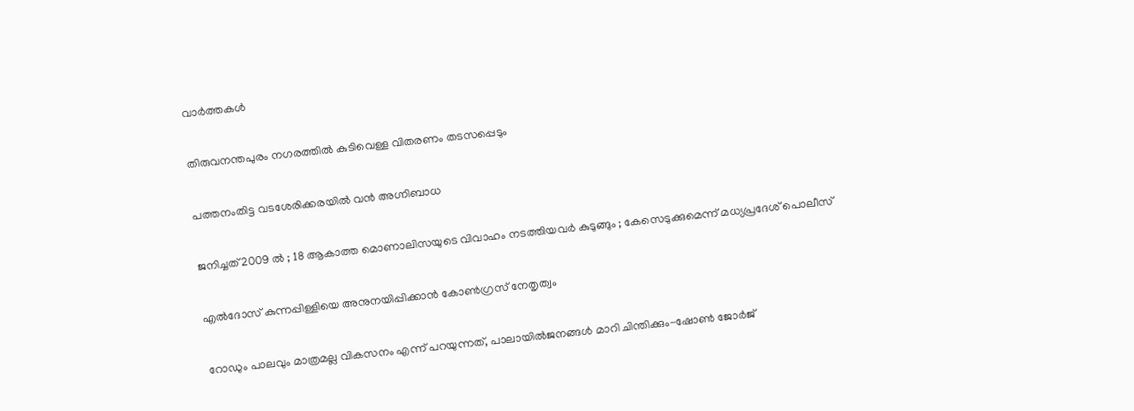വാര്‍ത്തകള്‍

തിരുവനന്തപുരം നഗരത്തില്‍ കുടിവെള്ള വിതരണം തടസപ്പെടും

പത്തനംതിട്ട വടശേരിക്കരയില്‍ വന്‍ അഗ്നിബാധ

ജനിച്ചത് 2009 ൽ ; 18 ആകാത്ത മൊണാലിസയുടെ വിവാഹം നടത്തിയവർ കുടുങ്ങും ; കേസെടുക്കുമെന്ന് മധ്യപ്രദേശ് പൊലീസ്

എല്‍ദോസ് കുന്നപ്പിള്ളിയെ അനുനയിപ്പിക്കാന്‍ കോണ്‍ഗ്രസ് നേതൃത്വം

റോഡും പാലവും മാത്രമല്ല വികസനം എന്ന് പറയുന്നത്, പാലായില്‍ജനങ്ങള്‍ മാറി ചിന്തിക്കും-ഷോണ്‍ ജോര്‍ജ്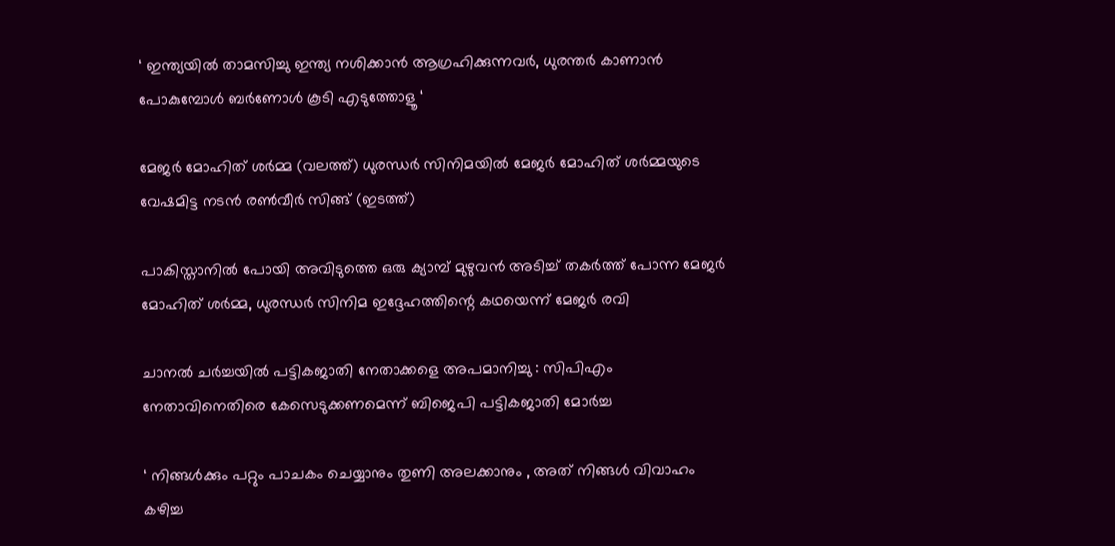‘ ഇന്ത്യയിൽ താമസിച്ചു ഇന്ത്യ നശിക്കാൻ ആഗ്രഹിക്കുന്നവർ, ധുരന്തർ കാണാൻ പോകുമ്പോൾ ബർണോൾ കൂടി എടുത്തോളൂ ‘

മേജര്‍ മോഹിത് ശര്‍മ്മ (വലത്ത്) ധുരന്ധര്‍ സിനിമയില്‍ മേജര്‍ മോഹിത് ശര്‍മ്മയുടെ വേഷമിട്ട നടന്‍ രണ്‍വീര്‍ സിങ്ങ് (ഇടത്ത്)

പാകിസ്താനില്‍ പോയി അവിടുത്തെ ഒരു ക്യാമ്പ് മുഴുവന്‍ അടിച്ച് തകര്‍ത്ത് പോന്ന മേജര്‍ മോഹിത് ശര്‍മ്മ, ധുരന്ധര്‍ സിനിമ ഇദ്ദേഹത്തിന്റെ കഥയെന്ന് മേജര്‍ രവി

ചാനല്‍ ചര്‍ച്ചയില്‍ പട്ടികജാതി നേതാക്കളെ അപമാനിച്ചു : സിപിഎം നേതാവിനെതിരെ കേസെടുക്കണമെന്ന് ബിജെപി പട്ടികജാതി മോര്‍ച്ച

‘ നിങ്ങൾക്കും പറ്റും പാചകം ചെയ്യാനും തുണി അലക്കാനും , അത് നിങ്ങൾ വിവാഹം കഴിച്ച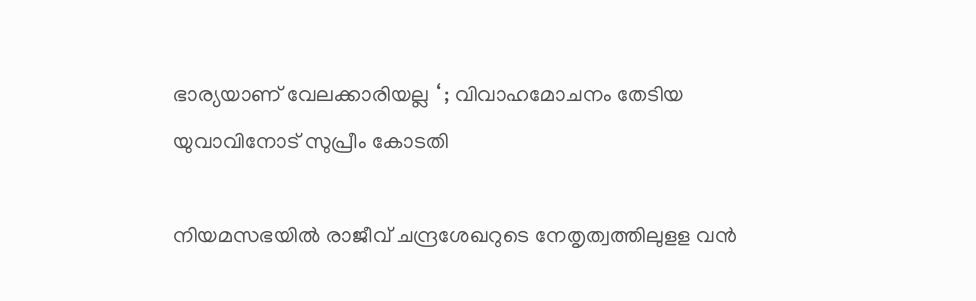ഭാര്യയാണ് വേലക്കാരിയല്ല ‘ ; വിവാഹമോചനം തേടിയ യുവാവിനോട് സുപ്രീം കോടതി

നിയമസഭയില്‍ രാജീവ് ചന്ദ്രശേഖറുടെ നേതൃത്വത്തിലുളള വന്‍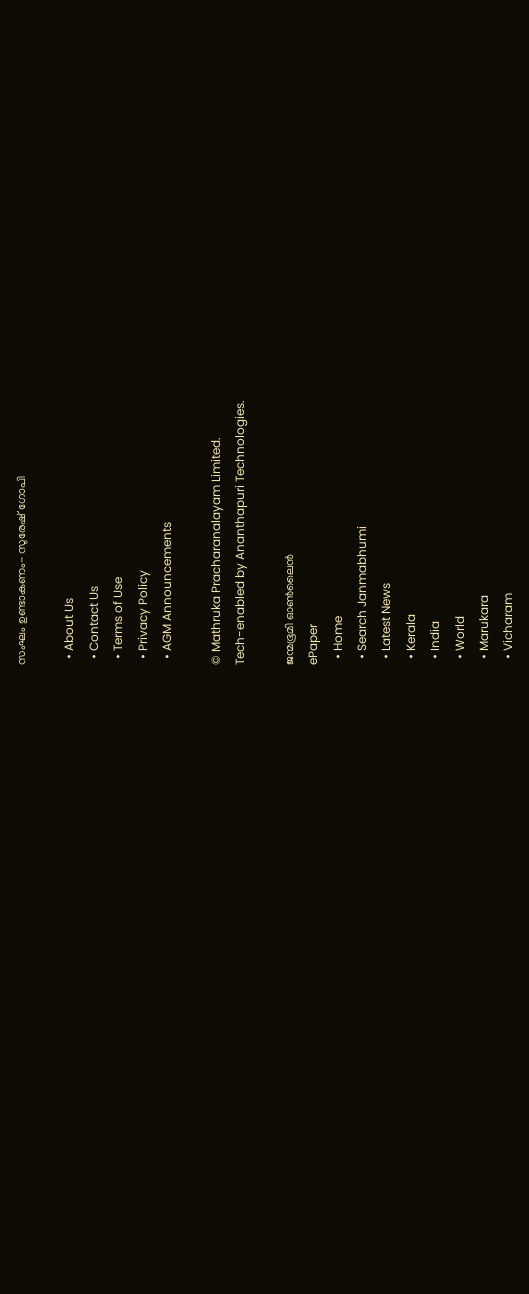സംഘം ഉണ്ടാകണം- സുരേഷ് ഗോപി

  • About Us
  • Contact Us
  • Terms of Use
  • Privacy Policy
  • AGM Announcements

© Mathruka Pracharanalayam Limited.
Tech-enabled by Ananthapuri Technologies.

ജന്മഭൂമി ഓണ്‍ലൈന്‍
ePaper
  • Home
  • Search Janmabhumi
  • Latest News
  • Kerala
  • India
  • World
  • Marukara
  • Vicharam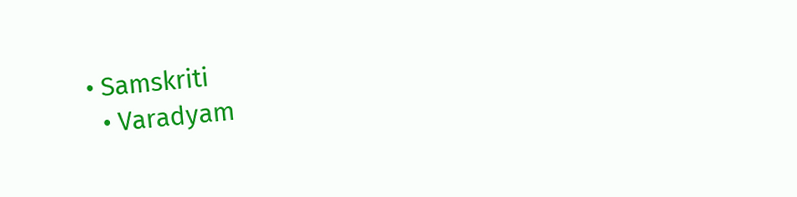• Samskriti
  • Varadyam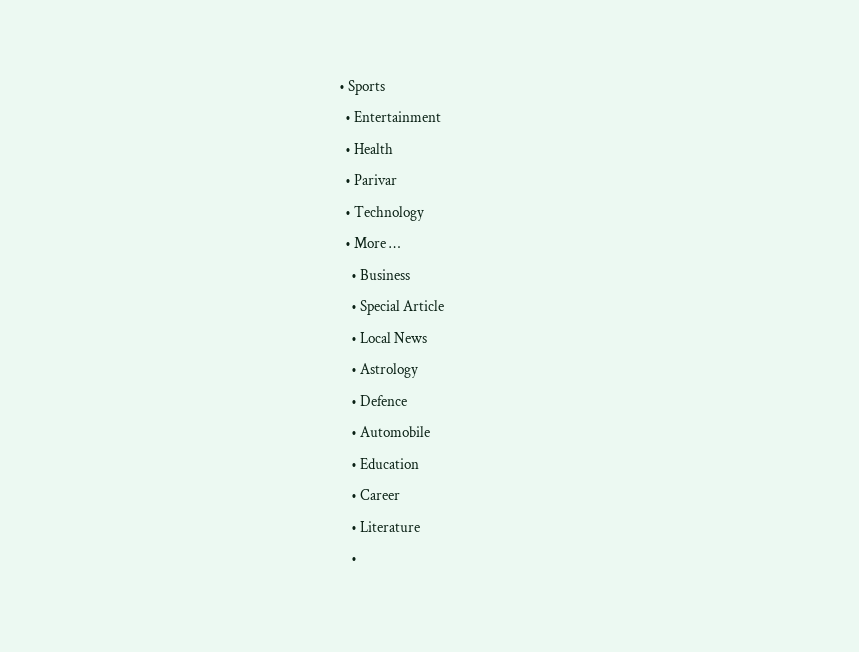• Sports
  • Entertainment
  • Health
  • Parivar
  • Technology
  • More …
    • Business
    • Special Article
    • Local News
    • Astrology
    • Defence
    • Automobile
    • Education
    • Career
    • Literature
    •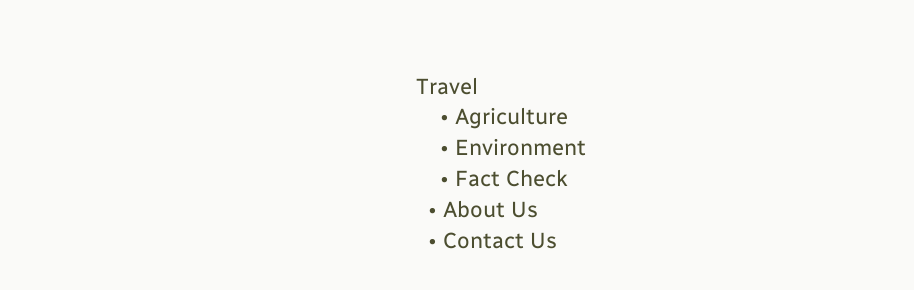Travel
    • Agriculture
    • Environment
    • Fact Check
  • About Us
  • Contact Us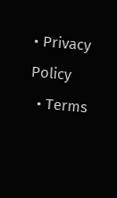• Privacy Policy
  • Terms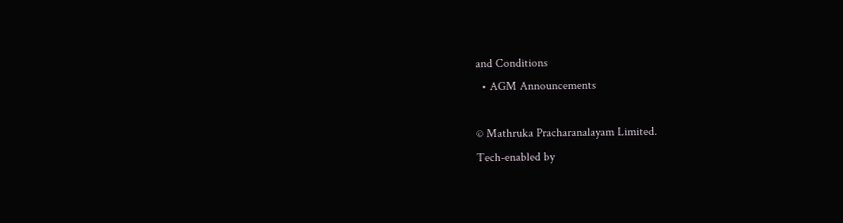and Conditions
  • AGM Announcements

© Mathruka Pracharanalayam Limited.
Tech-enabled by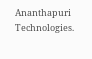Ananthapuri Technologies.